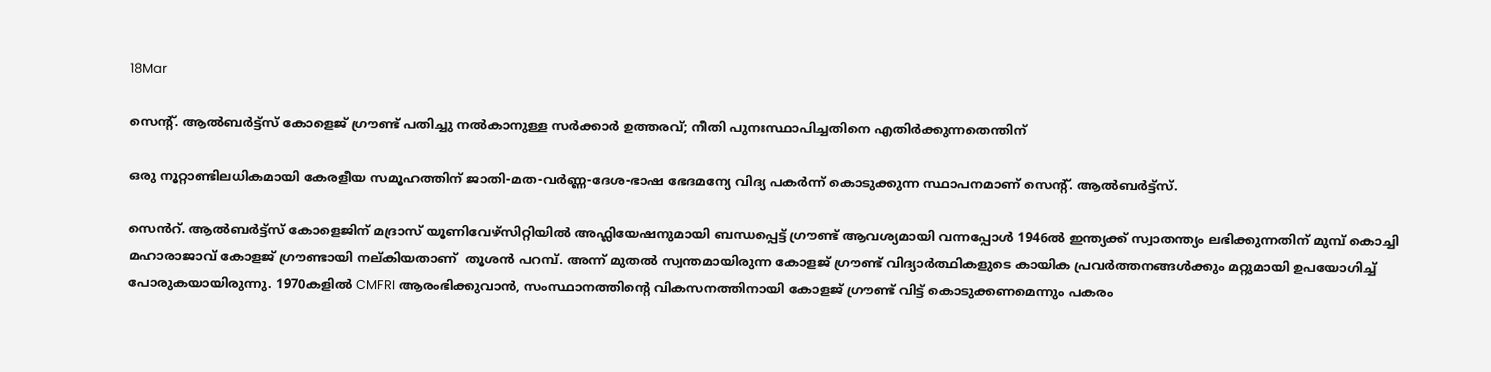18Mar

സെന്റ്. ആൽബർട്ട്സ് കോളെജ് ഗ്രൗണ്ട് പതിച്ചു നൽകാനുള്ള സർക്കാർ ഉത്തരവ്; നീതി പുനഃസ്ഥാപിച്ചതിനെ എതിർക്കുന്നതെന്തിന്

ഒരു നൂറ്റാണ്ടിലധികമായി കേരളീയ സമൂഹത്തിന് ജാതി-മത-വർണ്ണ-ദേശ-ഭാഷ ഭേദമന്യേ വിദ്യ പകർന്ന് കൊടുക്കുന്ന സ്ഥാപനമാണ് സെന്റ്. ആൽബർട്ട്സ്.

സെൻറ്. ആൽബർട്ട്സ് കോളെജിന് മദ്രാസ് യൂണിവേഴ്സിറ്റിയിൽ അഫ്ലിയേഷനുമായി ബന്ധപ്പെട്ട് ഗ്രൗണ്ട് ആവശ്യമായി വന്നപ്പോൾ 1946ൽ ഇന്ത്യക്ക് സ്വാതന്ത്യം ലഭിക്കുന്നതിന് മുമ്പ് കൊച്ചി മഹാരാജാവ് കോളജ് ഗ്രൗണ്ടായി നല്കിയതാണ്  തൂശൻ പറമ്പ്. അന്ന് മുതൽ സ്വന്തമായിരുന്ന കോളജ് ഗ്രൗണ്ട് വിദ്യാർത്ഥികളുടെ കായിക പ്രവർത്തനങ്ങൾക്കും മറ്റുമായി ഉപയോഗിച്ച് പോരുകയായിരുന്നു. 1970കളിൽ CMFRI ആരംഭിക്കുവാൻ, സംസ്ഥാനത്തിന്റെ വികസനത്തിനായി കോളജ് ഗ്രൗണ്ട് വിട്ട് കൊടുക്കണമെന്നും പകരം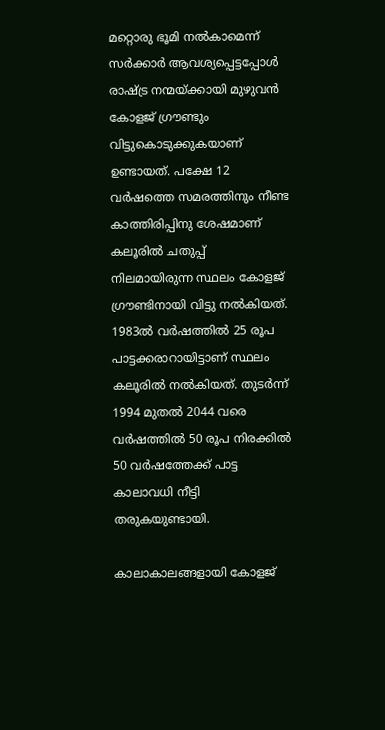മറ്റൊരു ഭൂമി നൽകാമെന്ന് സർക്കാർ ആവശ്യപ്പെട്ടപ്പോൾ രാഷ്ട്ര നന്മയ്ക്കായി മുഴുവൻ കോളജ് ഗ്രൗണ്ടും വിട്ടുകൊടുക്കുകയാണ്  ഉണ്ടായത്. പക്ഷേ 12 വർഷത്തെ സമരത്തിനും നീണ്ട കാത്തിരിപ്പിനു ശേഷമാണ് കലൂരിൽ ചതുപ്പ് നിലമായിരുന്ന സ്ഥലം കോളജ് ഗ്രൗണ്ടിനായി വിട്ടു നൽകിയത്. 1983ൽ വർഷത്തിൽ 25 രൂപ പാട്ടക്കരാറായിട്ടാണ് സ്ഥലം കലൂരിൽ നൽകിയത്. തുടർന്ന് 1994 മുതൽ 2044 വരെ വർഷത്തിൽ 50 രൂപ നിരക്കിൽ 50 വർഷത്തേക്ക് പാട്ട കാലാവധി നീട്ടി തരുകയുണ്ടായി.

കാലാകാലങ്ങളായി കോളജ്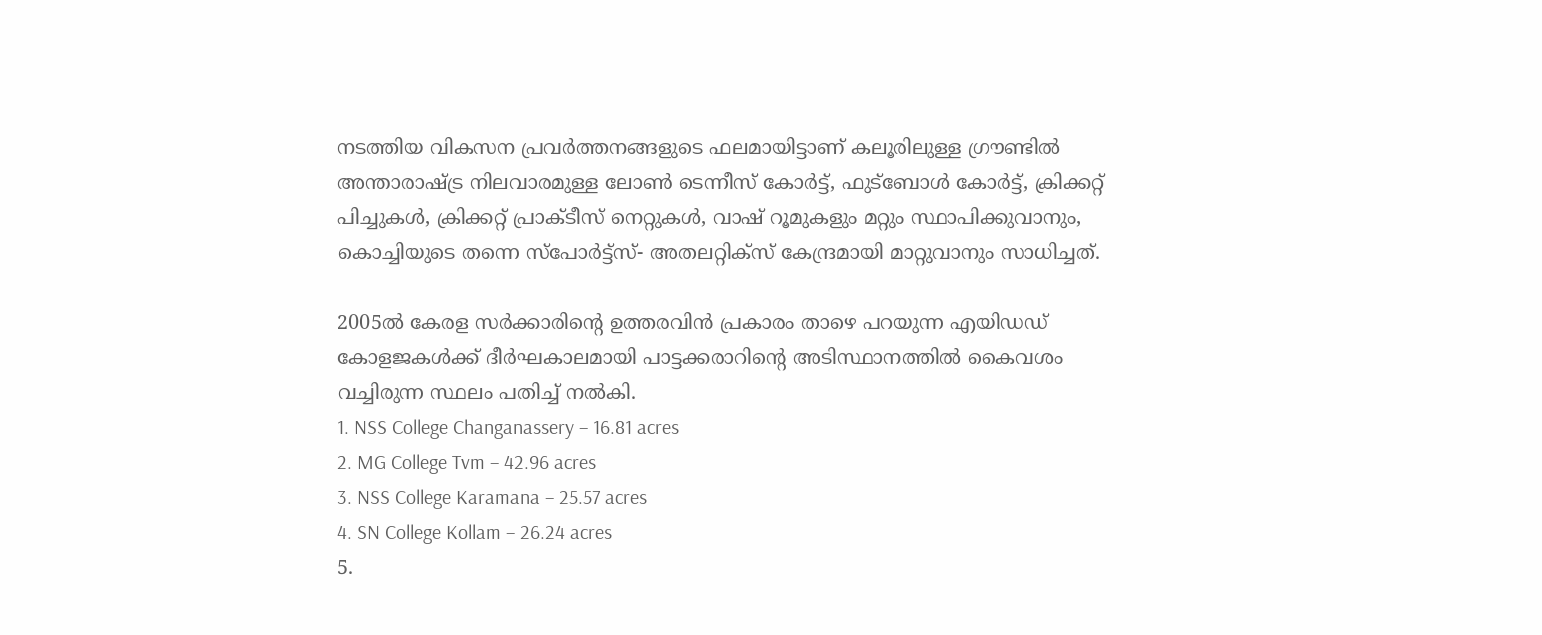നടത്തിയ വികസന പ്രവർത്തനങ്ങളുടെ ഫലമായിട്ടാണ് കലൂരിലുള്ള ഗ്രൗണ്ടിൽ അന്താരാഷ്ട്ര നിലവാരമുള്ള ലോൺ ടെന്നീസ് കോർട്ട്, ഫുട്ബോൾ കോർട്ട്, ക്രിക്കറ്റ് പിച്ചുകൾ, ക്രിക്കറ്റ് പ്രാക്ടീസ് നെറ്റുകൾ, വാഷ് റൂമുകളും മറ്റും സ്ഥാപിക്കുവാനും, കൊച്ചിയുടെ തന്നെ സ്പോർട്ട്സ്- അതലറ്റിക്സ് കേന്ദ്രമായി മാറ്റുവാനും സാധിച്ചത്.

2005ൽ കേരള സർക്കാരിന്റെ ഉത്തരവിൻ പ്രകാരം താഴെ പറയുന്ന എയിഡഡ് കോളജകൾക്ക് ദീർഘകാലമായി പാട്ടക്കരാറിന്റെ അടിസ്ഥാനത്തിൽ കൈവശം വച്ചിരുന്ന സ്ഥലം പതിച്ച് നൽകി.
1. NSS College Changanassery – 16.81 acres
2. MG College Tvm – 42.96 acres
3. NSS College Karamana – 25.57 acres
4. SN College Kollam – 26.24 acres
5.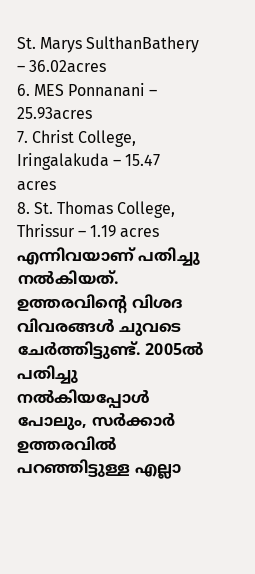St. Marys SulthanBathery – 36.02acres
6. MES Ponnanani – 25.93acres
7. Christ College, Iringalakuda – 15.47 acres
8. St. Thomas College, Thrissur – 1.19 acres
എന്നിവയാണ് പതിച്ചു നൽകിയത്. ഉത്തരവിന്റെ വിശദ വിവരങ്ങൾ ചുവടെ ചേർത്തിട്ടുണ്ട്. 2005ൽ പതിച്ചു നൽകിയപ്പോൾ പോലും, സർക്കാർ ഉത്തരവിൽ പറഞ്ഞിട്ടുള്ള എല്ലാ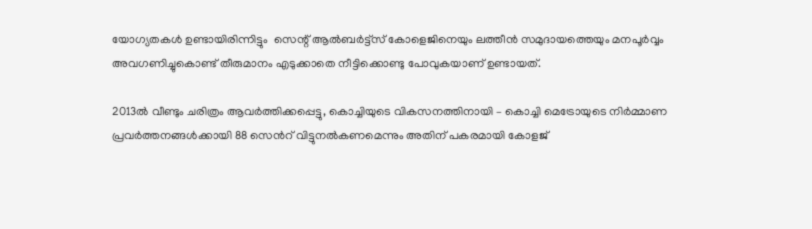യോഗ്യതകൾ ഉണ്ടായിരിന്നിട്ടും  സെന്റ് ആൽബർട്ട്സ് കോളെജിനെയും ലത്തീൻ സമുദായത്തെയും മനപൂർവ്വം അവഗണിച്ചുകൊണ്ട് തീരുമാനം എടുക്കാതെ നീട്ടിക്കൊണ്ടു പോവുകയാണ് ഉണ്ടായത്.

2013ൽ വീണ്ടും ചരിത്രം ആവർത്തിക്കപ്പെട്ടു, കൊച്ചിയുടെ വികസനത്തിനായി – കൊച്ചി മെട്രോയുടെ നിർമ്മാണ പ്രവർത്തനങ്ങൾക്കായി 88 സെൻറ് വിട്ടുനൽകണമെന്നും അതിന് പകരമായി കോളജ്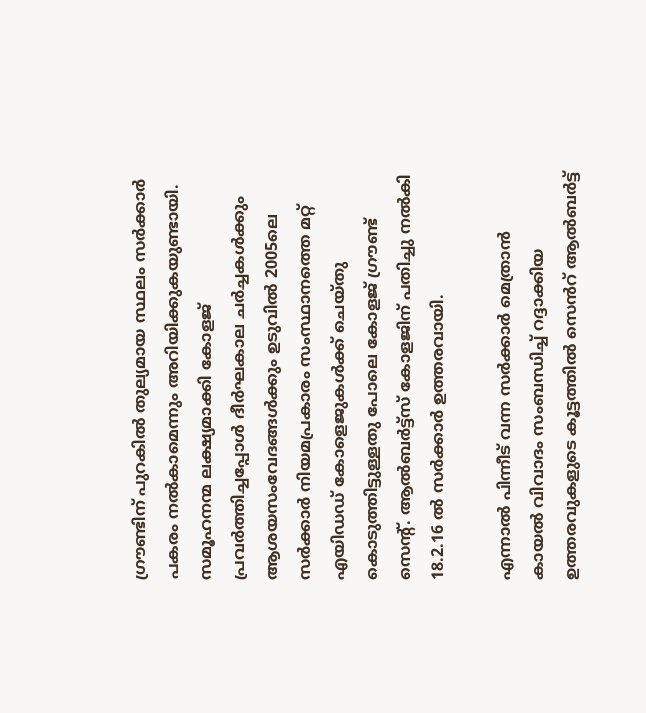ഗ്രൗണ്ടിന് പുറകിൽ തുല്യമായ സ്ഥലം സർക്കാർ പകരം നൽകാമെന്നും അറിയിക്കുകയുണ്ടായി. സമൂഹനന്മ ലക്ഷ്യമാക്കി കോളജ് പ്രവർത്തിച്ചപ്പോൾ ദീർഘകാല ചർച്ചകൾക്കും ആശയസംവേദങ്ങൾക്കും ഉടുവിൽ 2005ലെ സർക്കാർ നിയമപ്രകാരം സംസ്ഥാനത്തെ മറ്റ് എയിഡഡ് കോളെജുകൾക്ക് ചെയ്തു കൊടുത്തിട്ടുള്ളതു പോലെ കോളജ് ഗ്രൗണ്ട് സെന്റ്. ആൽബർട്ട്സ് കോളജിന് പതിച്ചു നൽകി 18.2.16 ൽ സർക്കാർ ഉത്തരവായി.

എന്നാൽ പിന്നീട് വന്ന സർക്കാർ മെത്രാൻ കായൽ വിവാദം സംബന്ധിച്ച് റദ്ദാക്കിയ ഉത്തരവുകളുടെ കൂട്ടത്തിൽ സെൻറ് ആൽബർട്ട്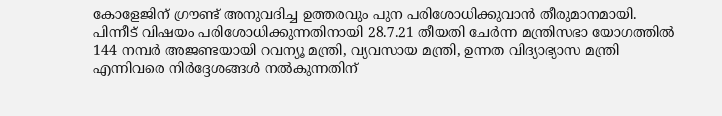കോളേജിന് ഗ്രൗണ്ട് അനുവദിച്ച ഉത്തരവും പുന പരിശോധിക്കുവാൻ തീരുമാനമായി. പിന്നീട് വിഷയം പരിശോധിക്കുന്നതിനായി 28.7.21 തീയതി ചേർന്ന മന്ത്രിസഭാ യോഗത്തിൽ 144 നമ്പർ അജണ്ടയായി റവന്യൂ മന്ത്രി, വ്യവസായ മന്ത്രി, ഉന്നത വിദ്യാഭ്യാസ മന്ത്രി എന്നിവരെ നിർദ്ദേശങ്ങൾ നൽകുന്നതിന്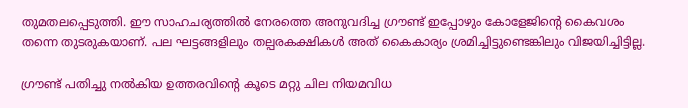തുമതലപ്പെടുത്തി. ഈ സാഹചര്യത്തിൽ നേരത്തെ അനുവദിച്ച ഗ്രൗണ്ട് ഇപ്പോഴും കോളേജിന്റെ കൈവശം തന്നെ തുടരുകയാണ്. പല ഘട്ടങ്ങളിലും തല്പരകക്ഷികൾ അത് കൈകാര്യം ശ്രമിച്ചിട്ടുണ്ടെങ്കിലും വിജയിച്ചിട്ടില്ല.

ഗ്രൗണ്ട് പതിച്ചു നൽകിയ ഉത്തരവിന്റെ കൂടെ മറ്റു ചില നിയമവിധ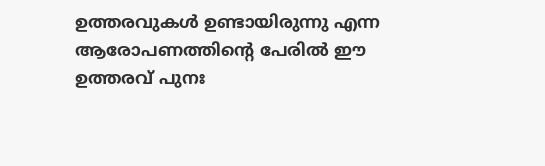ഉത്തരവുകൾ ഉണ്ടായിരുന്നു എന്ന ആരോപണത്തിന്റെ പേരിൽ ഈ ഉത്തരവ് പുനഃ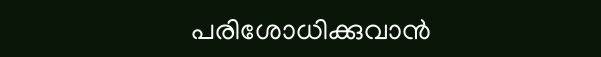പരിശോധിക്കുവാൻ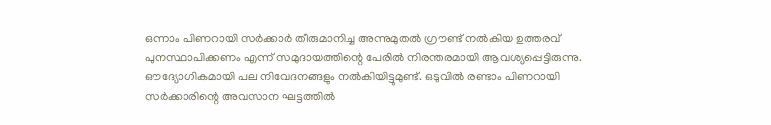ഒന്നാം പിണറായി സർക്കാർ തീരുമാനിച്ച അന്നുമുതൽ ഗ്രൗണ്ട് നൽകിയ ഉത്തരവ് പുനസ്ഥാപിക്കണം എന്ന് സമുദായത്തിന്റെ പേരിൽ നിരന്തരമായി ആവശ്യപ്പെട്ടിരുന്നു. ഔദ്യോഗികമായി പല നിവേദനങ്ങളും നൽകിയിട്ടുമുണ്ട്. ഒടുവിൽ രണ്ടാം പിണറായി സർക്കാരിന്റെ അവസാന ഘട്ടത്തിൽ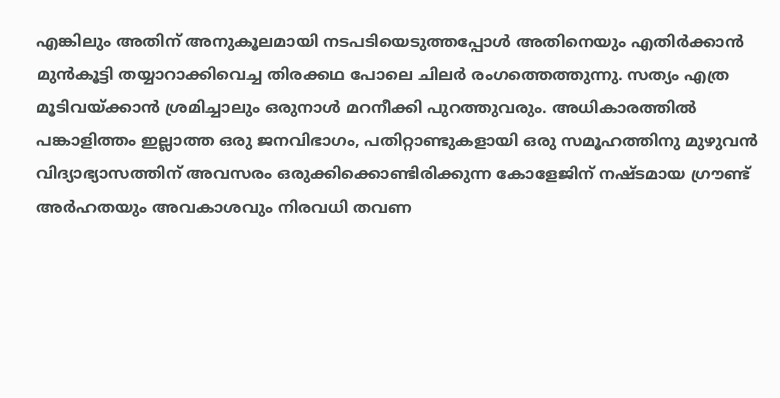എങ്കിലും അതിന് അനുകൂലമായി നടപടിയെടുത്തപ്പോൾ അതിനെയും എതിർക്കാൻ മുൻകൂട്ടി തയ്യാറാക്കിവെച്ച തിരക്കഥ പോലെ ചിലർ രംഗത്തെത്തുന്നു. സത്യം എത്ര മൂടിവയ്ക്കാൻ ശ്രമിച്ചാലും ഒരുനാൾ മറനീക്കി പുറത്തുവരും. അധികാരത്തിൽ പങ്കാളിത്തം ഇല്ലാത്ത ഒരു ജനവിഭാഗം, പതിറ്റാണ്ടുകളായി ഒരു സമൂഹത്തിനു മുഴുവൻ വിദ്യാഭ്യാസത്തിന് അവസരം ഒരുക്കിക്കൊണ്ടിരിക്കുന്ന കോളേജിന് നഷ്ടമായ ഗ്രൗണ്ട് അർഹതയും അവകാശവും നിരവധി തവണ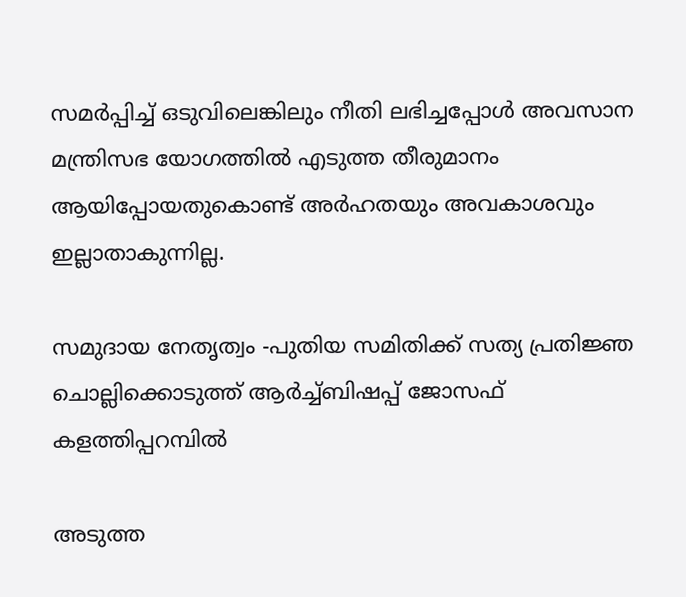സമർപ്പിച്ച് ഒടുവിലെങ്കിലും നീതി ലഭിച്ചപ്പോൾ അവസാന മന്ത്രിസഭ യോഗത്തിൽ എടുത്ത തീരുമാനം ആയിപ്പോയതുകൊണ്ട് അർഹതയും അവകാശവും ഇല്ലാതാകുന്നില്ല.

സമുദായ നേതൃത്വം -പുതിയ സമിതിക്ക് സത്യ പ്രതിജ്ഞ ചൊല്ലിക്കൊടുത്ത് ആർച്ച്ബിഷപ്പ് ജോസഫ് കളത്തിപ്പറമ്പിൽ

അടുത്ത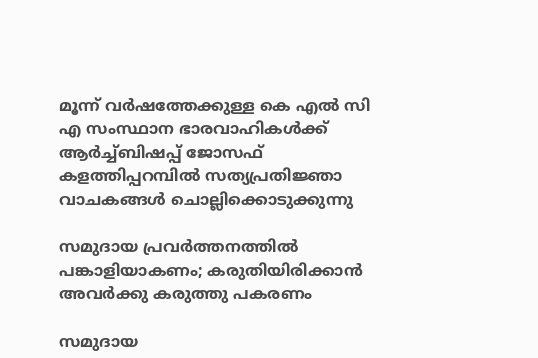മൂന്ന് വർഷത്തേക്കുള്ള കെ എൽ സി എ സംസ്ഥാന ഭാരവാഹികൾക്ക് ആർച്ച്ബിഷപ്പ് ജോസഫ് കളത്തിപ്പറമ്പിൽ സത്യപ്രതിജ്ഞാ വാചകങ്ങൾ ചൊല്ലിക്കൊടുക്കുന്നു

സമുദായ പ്രവർത്തനത്തിൽ പങ്കാളിയാകണം; കരുതിയിരിക്കാന്‍ അവര്‍ക്കു കരുത്തു പകരണം

സമുദായ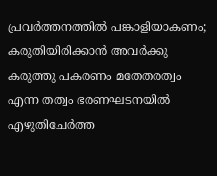പ്രവർത്തനത്തിൽ പങ്കാളിയാകണം; കരുതിയിരിക്കാന്‍ അവര്‍ക്കു കരുത്തു പകരണം മതേതരത്വം എന്ന തത്വം ഭരണഘടനയില്‍ എഴുതിചേര്‍ത്ത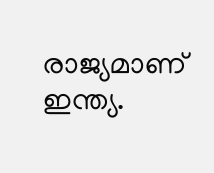രാജ്യമാണ് ഇന്ത്യ.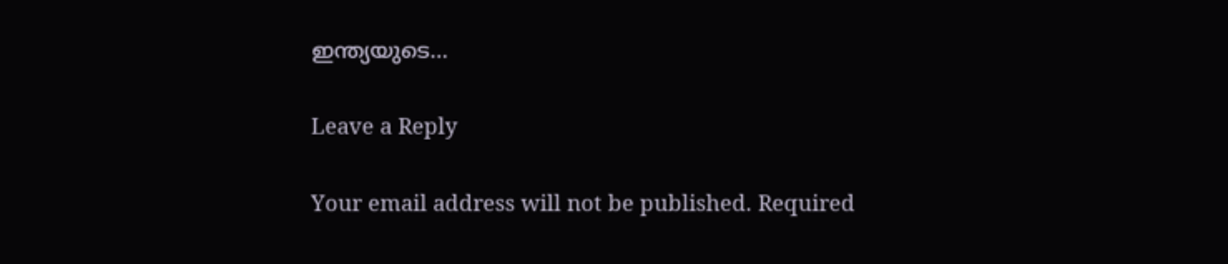ഇന്ത്യയുടെ…

Leave a Reply

Your email address will not be published. Required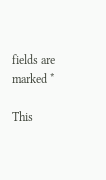fields are marked *

This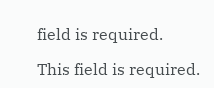field is required.

This field is required.